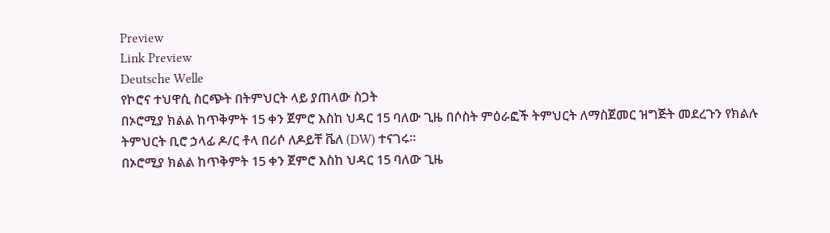Preview
Link Preview
Deutsche Welle
የኮሮና ተህዋሲ ስርጭት በትምህርት ላይ ያጠላው ስጋት
በኦሮሚያ ክልል ከጥቅምት 15 ቀን ጀምሮ እስከ ህዳር 15 ባለው ጊዜ በሶስት ምዕራፎች ትምህርት ለማስጀመር ዝግጅት መደረጉን የክልሉ ትምህርት ቢሮ ኃላፊ ዶ/ር ቶላ በሪሶ ለዶይቸ ቬለ (DW) ተናገሩ።
በኦሮሚያ ክልል ከጥቅምት 15 ቀን ጀምሮ እስከ ህዳር 15 ባለው ጊዜ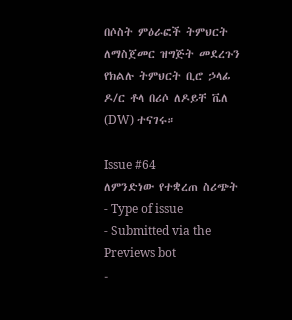በሶስት ምዕራፎች ትምህርት ለማስጀመር ዝግጅት መደረጉን የክልሉ ትምህርት ቢሮ ኃላፊ ዶ/ር ቶላ በሪሶ ለዶይቸ ቬለ (DW) ተናገሩ።

Issue #64
ለምንድነው የተቋረጠ ስሪጭት
- Type of issue
- Submitted via the Previews bot
-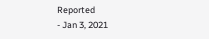Reported
- Jan 3, 2021